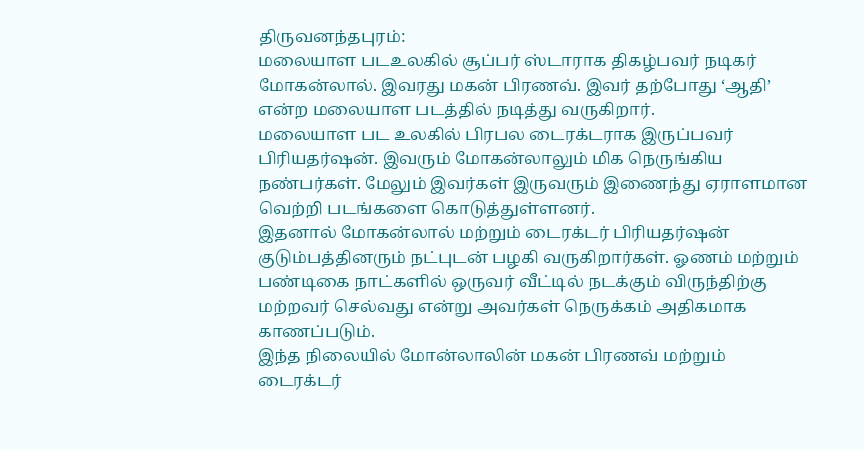திருவனந்தபுரம்:
மலையாள படஉலகில் சூப்பர் ஸ்டாராக திகழ்பவர் நடிகர் மோகன்லால். இவரது மகன் பிரணவ். இவர் தற்போது ‘ஆதி’ என்ற மலையாள படத்தில் நடித்து வருகிறார்.
மலையாள பட உலகில் பிரபல டைரக்டராக இருப்பவர் பிரியதர்ஷன். இவரும் மோகன்லாலும் மிக நெருங்கிய நண்பர்கள். மேலும் இவர்கள் இருவரும் இணைந்து ஏராளமான வெற்றி படங்களை கொடுத்துள்ளனர்.
இதனால் மோகன்லால் மற்றும் டைரக்டர் பிரியதர்ஷன் குடும்பத்தினரும் நட்புடன் பழகி வருகிறார்கள். ஓணம் மற்றும் பண்டிகை நாட்களில் ஒருவர் வீட்டில் நடக்கும் விருந்திற்கு மற்றவர் செல்வது என்று அவர்கள் நெருக்கம் அதிகமாக காணப்படும்.
இந்த நிலையில் மோன்லாலின் மகன் பிரணவ் மற்றும் டைரக்டர்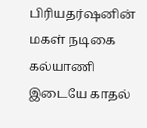பிரியதர்ஷனின் மகள் நடிகை கல்யாணி இடையே காதல்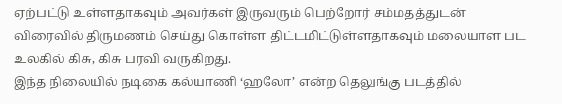ஏற்பட்டு உள்ளதாகவும் அவர்கள் இருவரும் பெற்றோர் சம்மதத்துடன் விரைவில் திருமணம் செய்து கொள்ள திட்டமிட்டுள்ளதாகவும் மலையாள பட உலகில் கிசு, கிசு பரவி வருகிறது.
இந்த நிலையில் நடிகை கல்யாணி ‘ஹலோ’ என்ற தெலுங்கு படத்தில்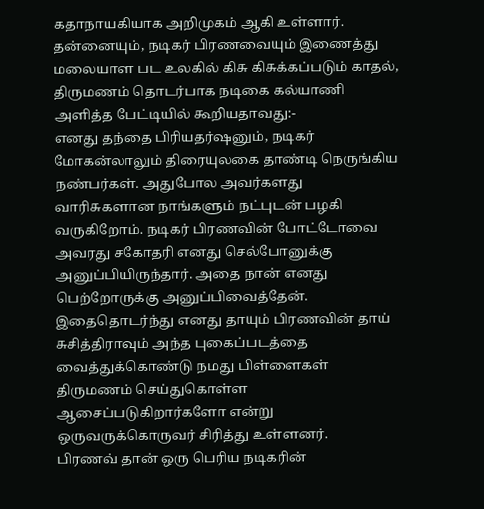கதாநாயகியாக அறிமுகம் ஆகி உள்ளார். தன்னையும், நடிகர் பிரணவையும் இணைத்து மலையாள பட உலகில் கிசு கிசுக்கப்படும் காதல், திருமணம் தொடர்பாக நடிகை கல்யாணி அளித்த பேட்டியில் கூறியதாவது:-
எனது தந்தை பிரியதர்ஷனும், நடிகர் மோகன்லாலும் திரையுலகை தாண்டி நெருங்கிய நண்பர்கள். அதுபோல அவர்களது வாரிசுகளான நாங்களும் நட்புடன் பழகி வருகிறோம். நடிகர் பிரணவின் போட்டோவை அவரது சகோதரி எனது செல்போனுக்கு அனுப்பியிருந்தார். அதை நான் எனது பெற்றோருக்கு அனுப்பிவைத்தேன்.
இதைதொடர்ந்து எனது தாயும் பிரணவின் தாய் சுசித்திராவும் அந்த புகைப்படத்தை வைத்துக்கொண்டு நமது பிள்ளைகள் திருமணம் செய்துகொள்ள ஆசைப்படுகிறார்களோ என்று ஒருவருக்கொருவர் சிரித்து உள்ளனர்.
பிரணவ் தான் ஒரு பெரிய நடிகரின்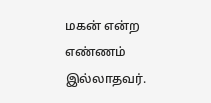மகன் என்ற எண்ணம் இல்லாதவர்.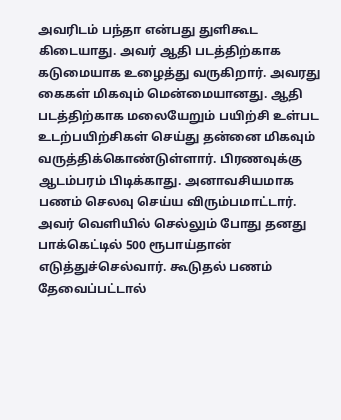அவரிடம் பந்தா என்பது துளிகூட கிடையாது. அவர் ஆதி படத்திற்காக கடுமையாக உழைத்து வருகிறார். அவரது கைகள் மிகவும் மென்மையானது. ஆதி படத்திற்காக மலையேறும் பயிற்சி உள்பட உடற்பயிற்சிகள் செய்து தன்னை மிகவும் வருத்திக்கொண்டுள்ளார். பிரணவுக்கு ஆடம்பரம் பிடிக்காது. அனாவசியமாக பணம் செலவு செய்ய விரும்பமாட்டார்.
அவர் வெளியில் செல்லும் போது தனது பாக்கெட்டில் 500 ரூபாய்தான் எடுத்துச்செல்வார். கூடுதல் பணம் தேவைப்பட்டால்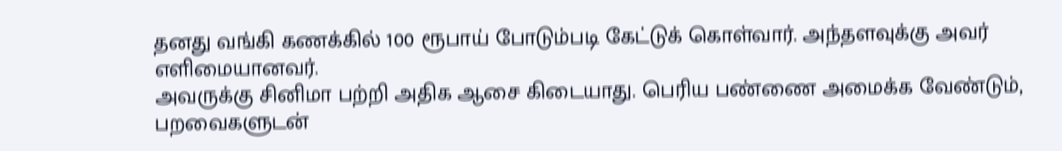தனது வங்கி கணக்கில் 100 ரூபாய் போடும்படி கேட்டுக் கொள்வார். அந்தளவுக்கு அவர் எளிமையானவர்.
அவருக்கு சினிமா பற்றி அதிக ஆசை கிடையாது. பெரிய பண்ணை அமைக்க வேண்டும், பறவைகளுடன்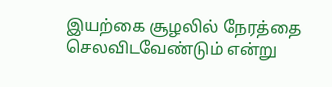இயற்கை சூழலில் நேரத்தை செலவிடவேண்டும் என்று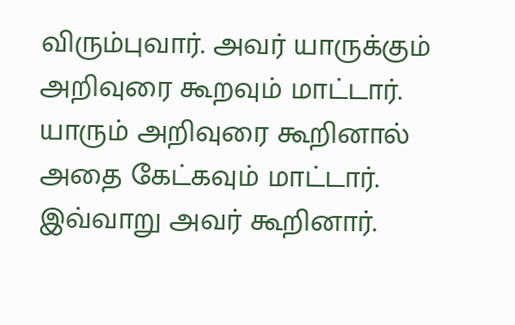விரும்புவார். அவர் யாருக்கும் அறிவுரை கூறவும் மாட்டார். யாரும் அறிவுரை கூறினால் அதை கேட்கவும் மாட்டார்.
இவ்வாறு அவர் கூறினார்.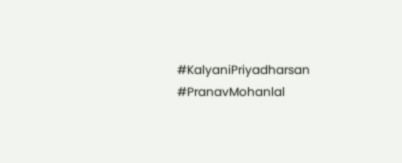#KalyaniPriyadharsan #PranavMohanlal